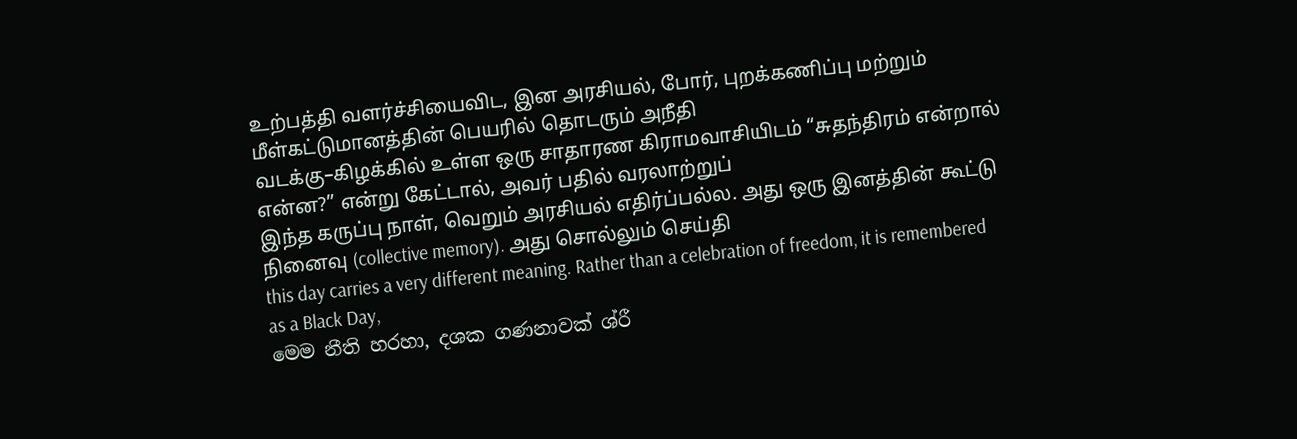உற்பத்தி வளர்ச்சியைவிட, இன அரசியல், போர், புறக்கணிப்பு மற்றும் மீள்கட்டுமானத்தின் பெயரில் தொடரும் அநீதி
வடக்கு–கிழக்கில் உள்ள ஒரு சாதாரண கிராமவாசியிடம் “சுதந்திரம் என்றால் என்ன?” என்று கேட்டால், அவர் பதில் வரலாற்றுப்
இந்த கருப்பு நாள், வெறும் அரசியல் எதிர்ப்பல்ல. அது ஒரு இனத்தின் கூட்டு நினைவு (collective memory). அது சொல்லும் செய்தி
this day carries a very different meaning. Rather than a celebration of freedom, it is remembered as a Black Day,
මෙම නීති හරහා, දශක ගණනාවක් ශ්රී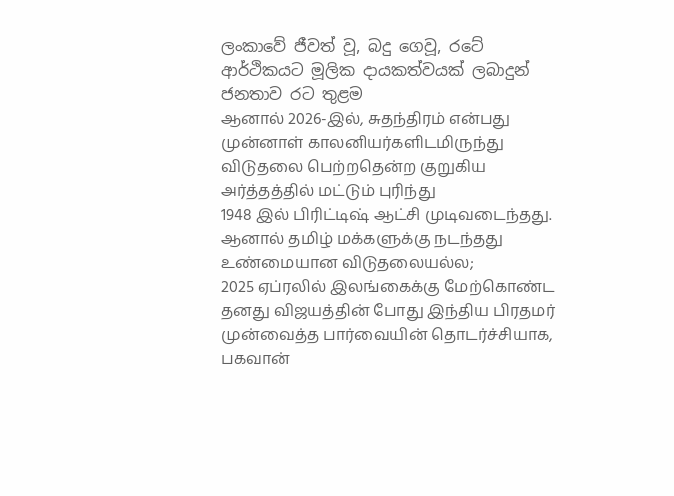ලංකාවේ ජීවත් වූ, බදු ගෙවූ, රටේ ආර්ථිකයට මූලික දායකත්වයක් ලබාදුන් ජනතාව රට තුළම
ஆனால் 2026-இல், சுதந்திரம் என்பது முன்னாள் காலனியர்களிடமிருந்து விடுதலை பெற்றதென்ற குறுகிய அர்த்தத்தில் மட்டும் புரிந்து
1948 இல் பிரிட்டிஷ் ஆட்சி முடிவடைந்தது. ஆனால் தமிழ் மக்களுக்கு நடந்தது உண்மையான விடுதலையல்ல;
2025 ஏப்ரலில் இலங்கைக்கு மேற்கொண்ட தனது விஜயத்தின் போது இந்திய பிரதமர் முன்வைத்த பார்வையின் தொடர்ச்சியாக, பகவான்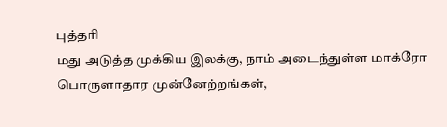புத்தரி
மது அடுத்த முக்கிய இலக்கு, நாம் அடைந்துள்ள மாக்ரோ பொருளாதார முன்னேற்றங்கள்,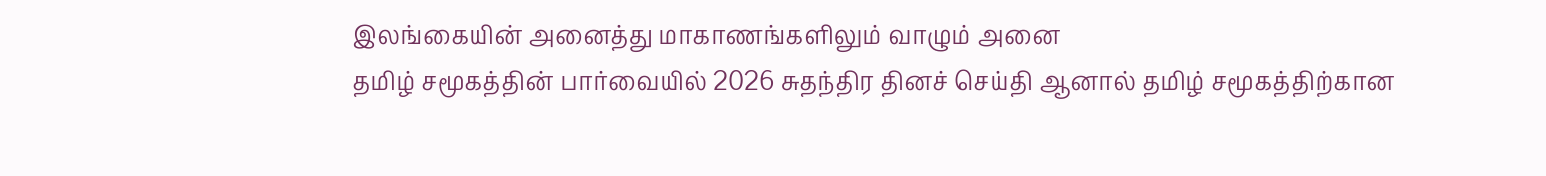இலங்கையின் அனைத்து மாகாணங்களிலும் வாழும் அனை
தமிழ் சமூகத்தின் பார்வையில் 2026 சுதந்திர தினச் செய்தி ஆனால் தமிழ் சமூகத்திற்கான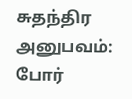சுதந்திர அனுபவம்: போர்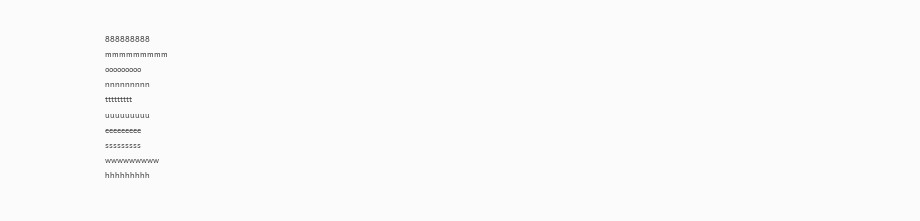888888888
mmmmmmmmm
ooooooooo
nnnnnnnnn
ttttttttt
uuuuuuuuu
eeeeeeeee
sssssssss
wwwwwwwww
hhhhhhhhh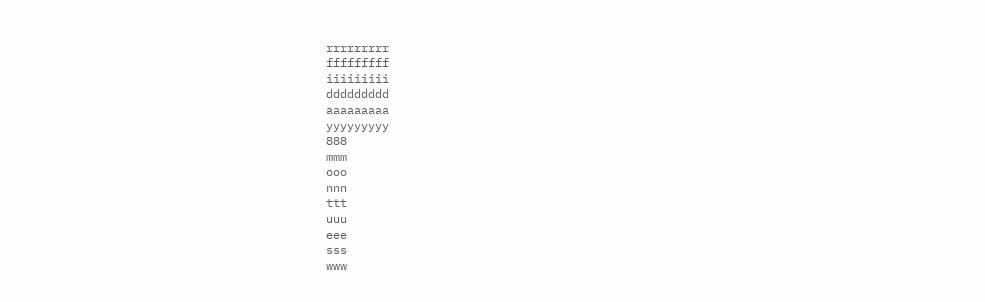rrrrrrrrr
fffffffff
iiiiiiiii
ddddddddd
aaaaaaaaa
yyyyyyyyy
888
mmm
ooo
nnn
ttt
uuu
eee
sss
www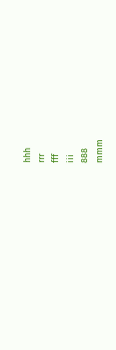hhh
rrr
fff
iii
888
mmm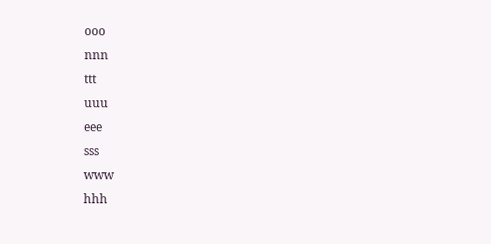ooo
nnn
ttt
uuu
eee
sss
www
hhh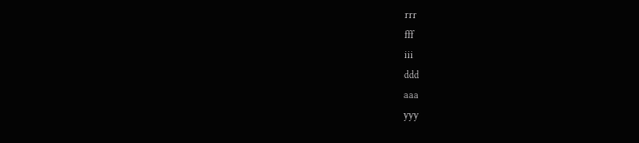rrr
fff
iii
ddd
aaa
yyy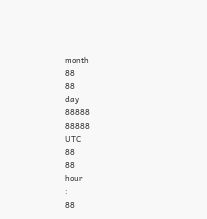month
88
88
day
88888
88888
UTC
88
88
hour
:
88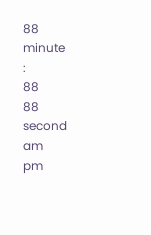88
minute
:
88
88
second
am
pm